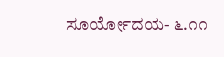ಸೂರ್ಯೋದಯ- ೬.೧೧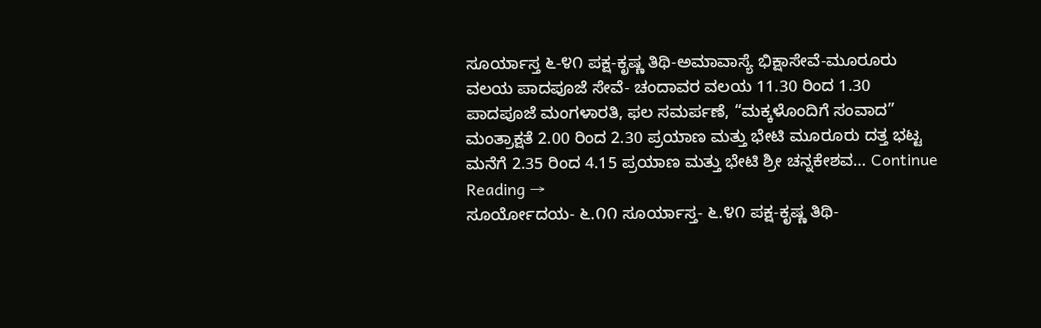ಸೂರ್ಯಾಸ್ತ ೬-೪೧ ಪಕ್ಷ-ಕೃಷ್ಣ ತಿಥಿ-ಅಮಾವಾಸ್ಯೆ ಭಿಕ್ಷಾಸೇವೆ-ಮೂರೂರು ವಲಯ ಪಾದಪೂಜೆ ಸೇವೆ- ಚಂದಾವರ ವಲಯ 11.30 ರಿಂದ 1.30 ಪಾದಪೂಜೆ ಮಂಗಳಾರತಿ, ಫಲ ಸಮರ್ಪಣೆ, “ಮಕ್ಕಳೊಂದಿಗೆ ಸಂವಾದ” ಮಂತ್ರಾಕ್ಷತೆ 2.00 ರಿಂದ 2.30 ಪ್ರಯಾಣ ಮತ್ತು ಭೇಟಿ ಮೂರೂರು ದತ್ತ ಭಟ್ಟ ಮನೆಗೆ 2.35 ರಿಂದ 4.15 ಪ್ರಯಾಣ ಮತ್ತು ಭೇಟಿ ಶ್ರೀ ಚನ್ನಕೇಶವ… Continue Reading →
ಸೂರ್ಯೋದಯ- ೬.೧೧ ಸೂರ್ಯಾಸ್ತ- ೬.೪೧ ಪಕ್ಷ-ಕೃಷ್ಣ ತಿಥಿ-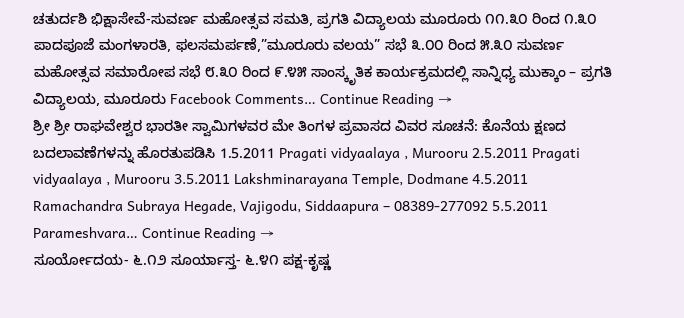ಚತುರ್ದಶಿ ಭಿಕ್ಷಾಸೇವೆ-ಸುವರ್ಣ ಮಹೋತ್ಸವ ಸಮತಿ, ಪ್ರಗತಿ ವಿದ್ಯಾಲಯ ಮೂರೂರು ೧೧.೩೦ ರಿಂದ ೧.೩೦ ಪಾದಪೂಜೆ ಮಂಗಳಾರತಿ, ಫಲಸಮರ್ಪಣೆ,”ಮೂರೂರು ವಲಯ” ಸಭೆ ೩.೦೦ ರಿಂದ ೫.೩೦ ಸುವರ್ಣ ಮಹೋತ್ಸವ ಸಮಾರೋಪ ಸಭೆ ೮.೩೦ ರಿಂದ ೯.೪೫ ಸಾಂಸ್ಕೃತಿಕ ಕಾರ್ಯಕ್ರಮದಲ್ಲಿ ಸಾನ್ನಿಧ್ಯ ಮುಕ್ಕಾಂ – ಪ್ರಗತಿ ವಿದ್ಯಾಲಯ, ಮೂರೂರು Facebook Comments… Continue Reading →
ಶ್ರೀ ಶ್ರೀ ರಾಘವೇಶ್ವರ ಭಾರತೀ ಸ್ವಾಮಿಗಳವರ ಮೇ ತಿಂಗಳ ಪ್ರವಾಸದ ವಿವರ ಸೂಚನೆ: ಕೊನೆಯ ಕ್ಷಣದ ಬದಲಾವಣೆಗಳನ್ನು ಹೊರತುಪಡಿಸಿ 1.5.2011 Pragati vidyaalaya , Murooru 2.5.2011 Pragati vidyaalaya , Murooru 3.5.2011 Lakshminarayana Temple, Dodmane 4.5.2011 Ramachandra Subraya Hegade, Vajigodu, Siddaapura – 08389-277092 5.5.2011 Parameshvara… Continue Reading →
ಸೂರ್ಯೋದಯ- ೬.೧೨ ಸೂರ್ಯಾಸ್ತ- ೬.೪೧ ಪಕ್ಷ-ಕೃಷ್ಣ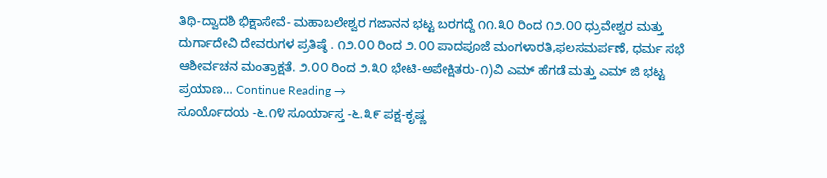ತಿಥಿ-ದ್ವಾದಶಿ ಭಿಕ್ಷಾಸೇವೆ- ಮಹಾಬಲೇಶ್ವರ ಗಜಾನನ ಭಟ್ಟ ಬರಗದ್ದೆ ೧೧.೩೦ ರಿಂದ ೧೨.೦೦ ಧ್ರುವೇಶ್ವರ ಮತ್ತು ದುರ್ಗಾದೇವಿ ದೇವರುಗಳ ಪ್ರತಿಷ್ಠೆ . ೧೨.೦೦ ರಿಂದ ೨.೦೦ ಪಾದಪೂಜೆ ಮಂಗಳಾರತಿ,ಫಲಸಮರ್ಪಣೆ, ಧರ್ಮ ಸಭೆ ಆಶೀರ್ವಚನ ಮಂತ್ರಾಕ್ಷತೆ. ೨.೦೦ ರಿಂದ ೨.೩೦ ಭೇಟಿ-ಅಪೇಕ್ಷಿತರು-೧)ವಿ ಎಮ್ ಹೆಗಡೆ ಮತ್ತು ಎಮ್ ಜಿ ಭಟ್ಟ ಪ್ರಯಾಣ… Continue Reading →
ಸೂರ್ಯೊದಯ -೬.೧೪ ಸೂರ್ಯಾಸ್ತ -೬.೩೯ ಪಕ್ಷ-ಕೃಷ್ಣ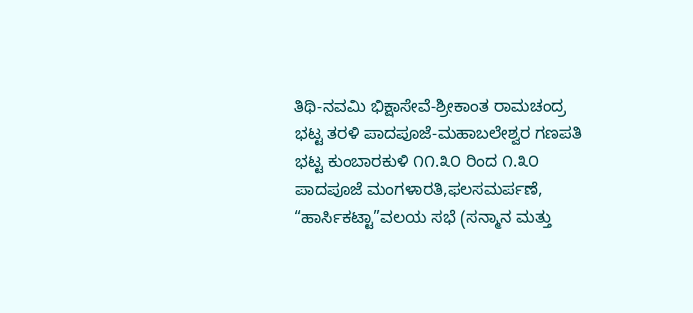ತಿಥಿ-ನವಮಿ ಭಿಕ್ಷಾಸೇವೆ-ಶ್ರೀಕಾಂತ ರಾಮಚಂದ್ರ ಭಟ್ಟ ತರಳಿ ಪಾದಪೂಜೆ-ಮಹಾಬಲೇಶ್ವರ ಗಣಪತಿ ಭಟ್ಟ ಕುಂಬಾರಕುಳಿ ೧೧.೩೦ ರಿಂದ ೧.೩೦ ಪಾದಪೂಜೆ ಮಂಗಳಾರತಿ,ಫಲಸಮರ್ಪಣೆ, “ಹಾರ್ಸಿಕಟ್ಟಾ”ವಲಯ ಸಭೆ (ಸನ್ಮಾನ ಮತ್ತು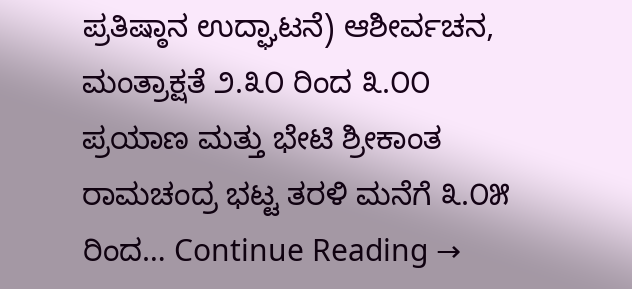ಪ್ರತಿಷ್ಠಾನ ಉದ್ಘಾಟನೆ) ಆಶೀರ್ವಚನ, ಮಂತ್ರಾಕ್ಷತೆ ೨.೩೦ ರಿಂದ ೩.೦೦ ಪ್ರಯಾಣ ಮತ್ತು ಭೇಟಿ ಶ್ರೀಕಾಂತ ರಾಮಚಂದ್ರ ಭಟ್ಟ ತರಳಿ ಮನೆಗೆ ೩.೦೫ ರಿಂದ… Continue Reading →